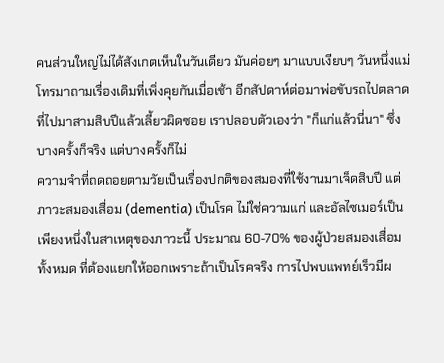คนส่วนใหญ่ไม่ได้สังเกตเห็นในวันเดียว มันค่อยๆ มาแบบเงียบๆ วันหนึ่งแม่โทรมาถามเรื่องเดิมที่เพิ่งคุยกันเมื่อเช้า อีกสัปดาห์ต่อมาพ่อขับรถไปตลาดที่ไปมาสามสิบปีแล้วเลี้ยวผิดซอย เราปลอบตัวเองว่า "ก็แก่แล้วนี่นา" ซึ่งบางครั้งก็จริง แต่บางครั้งก็ไม่
ความจำที่ถดถอยตามวัยเป็นเรื่องปกติของสมองที่ใช้งานมาเจ็ดสิบปี แต่ภาวะสมองเสื่อม (dementia) เป็นโรค ไม่ใช่ความแก่ และอัลไซเมอร์เป็นเพียงหนึ่งในสาเหตุของภาวะนี้ ประมาณ 60-70% ของผู้ป่วยสมองเสื่อมทั้งหมด ที่ต้องแยกให้ออกเพราะถ้าเป็นโรคจริง การไปพบแพทย์เร็วมีผ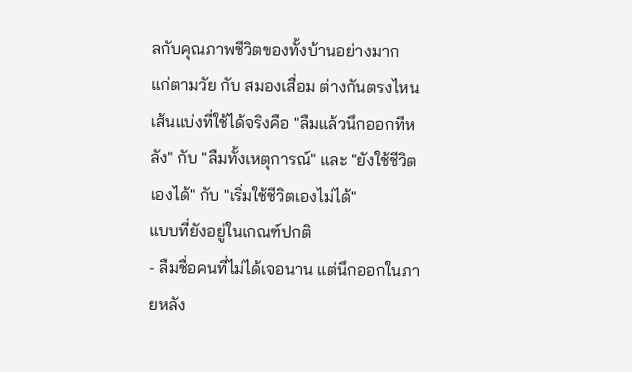ลกับคุณภาพชีวิตของทั้งบ้านอย่างมาก
แก่ตามวัย กับ สมองเสื่อม ต่างกันตรงไหน
เส้นแบ่งที่ใช้ได้จริงคือ "ลืมแล้วนึกออกทีหลัง" กับ "ลืมทั้งเหตุการณ์" และ "ยังใช้ชีวิตเองได้" กับ "เริ่มใช้ชีวิตเองไม่ได้"
แบบที่ยังอยู่ในเกณฑ์ปกติ
- ลืมชื่อคนที่ไม่ได้เจอนาน แต่นึกออกในภายหลัง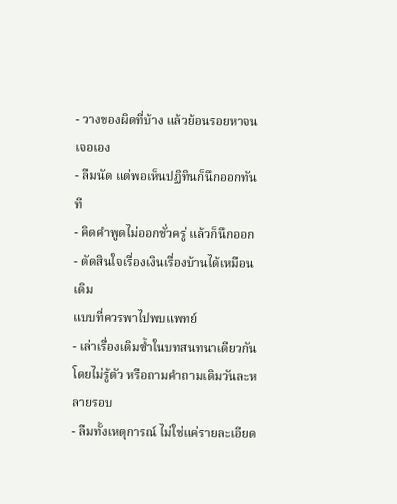- วางของผิดที่บ้าง แล้วย้อนรอยหาจนเจอเอง
- ลืมนัด แต่พอเห็นปฏิทินก็นึกออกทันที
- คิดคำพูดไม่ออกชั่วครู่ แล้วก็นึกออก
- ตัดสินใจเรื่องเงินเรื่องบ้านได้เหมือนเดิม
แบบที่ควรพาไปพบแพทย์
- เล่าเรื่องเดิมซ้ำในบทสนทนาเดียวกันโดยไม่รู้ตัว หรือถามคำถามเดิมวันละหลายรอบ
- ลืมทั้งเหตุการณ์ ไม่ใช่แค่รายละเอียด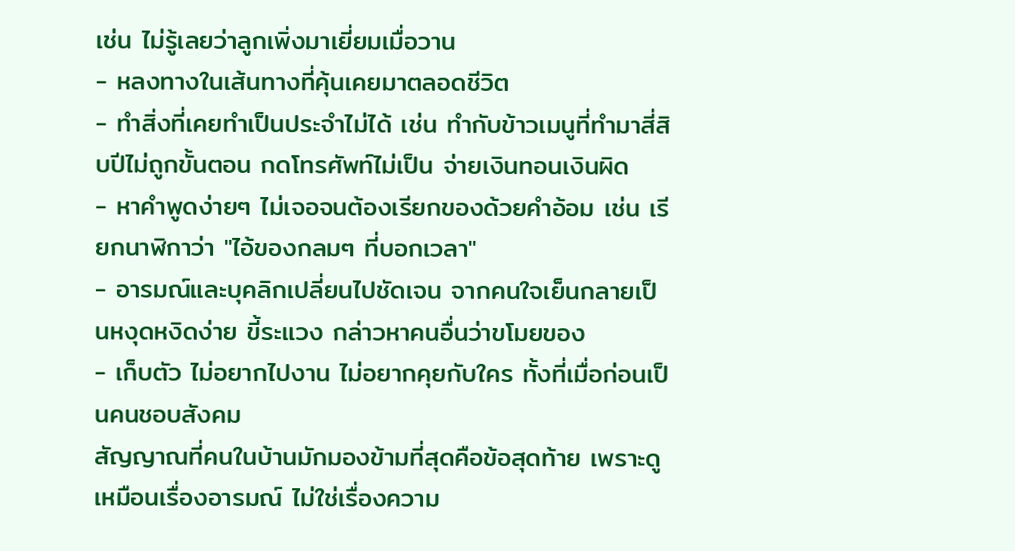เช่น ไม่รู้เลยว่าลูกเพิ่งมาเยี่ยมเมื่อวาน
- หลงทางในเส้นทางที่คุ้นเคยมาตลอดชีวิต
- ทำสิ่งที่เคยทำเป็นประจำไม่ได้ เช่น ทำกับข้าวเมนูที่ทำมาสี่สิบปีไม่ถูกขั้นตอน กดโทรศัพท์ไม่เป็น จ่ายเงินทอนเงินผิด
- หาคำพูดง่ายๆ ไม่เจอจนต้องเรียกของด้วยคำอ้อม เช่น เรียกนาฬิกาว่า "ไอ้ของกลมๆ ที่บอกเวลา"
- อารมณ์และบุคลิกเปลี่ยนไปชัดเจน จากคนใจเย็นกลายเป็นหงุดหงิดง่าย ขี้ระแวง กล่าวหาคนอื่นว่าขโมยของ
- เก็บตัว ไม่อยากไปงาน ไม่อยากคุยกับใคร ทั้งที่เมื่อก่อนเป็นคนชอบสังคม
สัญญาณที่คนในบ้านมักมองข้ามที่สุดคือข้อสุดท้าย เพราะดูเหมือนเรื่องอารมณ์ ไม่ใช่เรื่องความ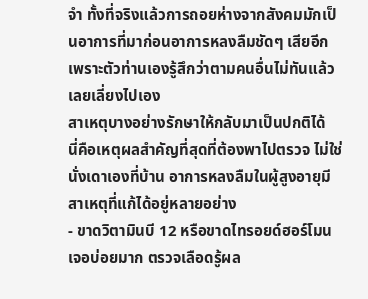จำ ทั้งที่จริงแล้วการถอยห่างจากสังคมมักเป็นอาการที่มาก่อนอาการหลงลืมชัดๆ เสียอีก เพราะตัวท่านเองรู้สึกว่าตามคนอื่นไม่ทันแล้วเลยเลี่ยงไปเอง
สาเหตุบางอย่างรักษาให้กลับมาเป็นปกติได้
นี่คือเหตุผลสำคัญที่สุดที่ต้องพาไปตรวจ ไม่ใช่นั่งเดาเองที่บ้าน อาการหลงลืมในผู้สูงอายุมีสาเหตุที่แก้ได้อยู่หลายอย่าง
- ขาดวิตามินบี 12 หรือขาดไทรอยด์ฮอร์โมน เจอบ่อยมาก ตรวจเลือดรู้ผล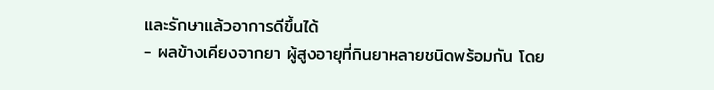และรักษาแล้วอาการดีขึ้นได้
- ผลข้างเคียงจากยา ผู้สูงอายุที่กินยาหลายชนิดพร้อมกัน โดย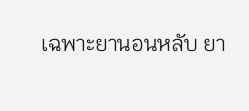เฉพาะยานอนหลับ ยา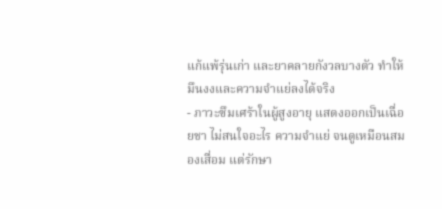แก้แพ้รุ่นเก่า และยาคลายกังวลบางตัว ทำให้มึนงงและความจำแย่ลงได้จริง
- ภาวะซึมเศร้าในผู้สูงอายุ แสดงออกเป็นเฉื่อยชา ไม่สนใจอะไร ความจำแย่ จนดูเหมือนสมองเสื่อม แต่รักษา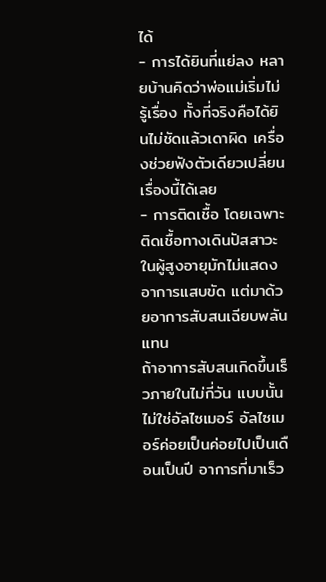ได้
- การได้ยินที่แย่ลง หลายบ้านคิดว่าพ่อแม่เริ่มไม่รู้เรื่อง ทั้งที่จริงคือได้ยินไม่ชัดแล้วเดาผิด เครื่องช่วยฟังตัวเดียวเปลี่ยนเรื่องนี้ได้เลย
- การติดเชื้อ โดยเฉพาะติดเชื้อทางเดินปัสสาวะ ในผู้สูงอายุมักไม่แสดงอาการแสบขัด แต่มาด้วยอาการสับสนเฉียบพลันแทน
ถ้าอาการสับสนเกิดขึ้นเร็วภายในไม่กี่วัน แบบนั้นไม่ใช่อัลไซเมอร์ อัลไซเมอร์ค่อยเป็นค่อยไปเป็นเดือนเป็นปี อาการที่มาเร็ว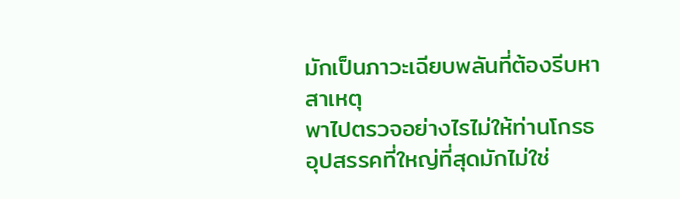มักเป็นภาวะเฉียบพลันที่ต้องรีบหาสาเหตุ
พาไปตรวจอย่างไรไม่ให้ท่านโกรธ
อุปสรรคที่ใหญ่ที่สุดมักไม่ใช่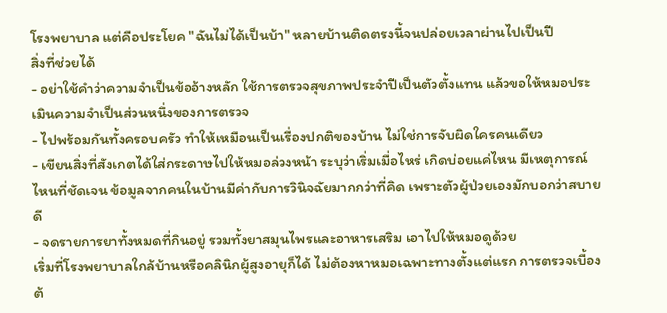โรงพยาบาล แต่คือประโยค "ฉันไม่ได้เป็นบ้า" หลายบ้านติดตรงนี้จนปล่อยเวลาผ่านไปเป็นปี
สิ่งที่ช่วยได้
- อย่าใช้คำว่าความจำเป็นข้ออ้างหลัก ใช้การตรวจสุขภาพประจำปีเป็นตัวตั้งแทน แล้วขอให้หมอประเมินความจำเป็นส่วนหนึ่งของการตรวจ
- ไปพร้อมกันทั้งครอบครัว ทำให้เหมือนเป็นเรื่องปกติของบ้าน ไม่ใช่การจับผิดใครคนเดียว
- เขียนสิ่งที่สังเกตได้ใส่กระดาษไปให้หมอล่วงหน้า ระบุว่าเริ่มเมื่อไหร่ เกิดบ่อยแค่ไหน มีเหตุการณ์ไหนที่ชัดเจน ข้อมูลจากคนในบ้านมีค่ากับการวินิจฉัยมากกว่าที่คิด เพราะตัวผู้ป่วยเองมักบอกว่าสบายดี
- จดรายการยาทั้งหมดที่กินอยู่ รวมทั้งยาสมุนไพรและอาหารเสริม เอาไปให้หมอดูด้วย
เริ่มที่โรงพยาบาลใกล้บ้านหรือคลินิกผู้สูงอายุก็ได้ ไม่ต้องหาหมอเฉพาะทางตั้งแต่แรก การตรวจเบื้องต้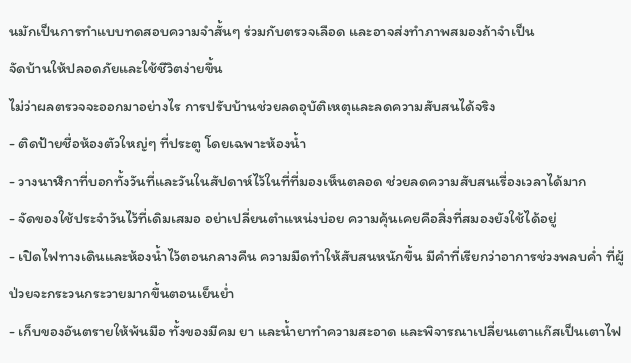นมักเป็นการทำแบบทดสอบความจำสั้นๆ ร่วมกับตรวจเลือด และอาจส่งทำภาพสมองถ้าจำเป็น
จัดบ้านให้ปลอดภัยและใช้ชีวิตง่ายขึ้น
ไม่ว่าผลตรวจจะออกมาอย่างไร การปรับบ้านช่วยลดอุบัติเหตุและลดความสับสนได้จริง
- ติดป้ายชื่อห้องตัวใหญ่ๆ ที่ประตู โดยเฉพาะห้องน้ำ
- วางนาฬิกาที่บอกทั้งวันที่และวันในสัปดาห์ไว้ในที่ที่มองเห็นตลอด ช่วยลดความสับสนเรื่องเวลาได้มาก
- จัดของใช้ประจำวันไว้ที่เดิมเสมอ อย่าเปลี่ยนตำแหน่งบ่อย ความคุ้นเคยคือสิ่งที่สมองยังใช้ได้อยู่
- เปิดไฟทางเดินและห้องน้ำไว้ตอนกลางคืน ความมืดทำให้สับสนหนักขึ้น มีคำที่เรียกว่าอาการช่วงพลบค่ำ ที่ผู้ป่วยจะกระวนกระวายมากขึ้นตอนเย็นย่ำ
- เก็บของอันตรายให้พ้นมือ ทั้งของมีคม ยา และน้ำยาทำความสะอาด และพิจารณาเปลี่ยนเตาแก๊สเป็นเตาไฟ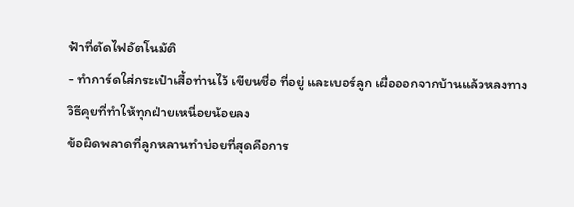ฟ้าที่ตัดไฟอัตโนมัติ
- ทำการ์ดใส่กระเป๋าเสื้อท่านไว้ เขียนชื่อ ที่อยู่ และเบอร์ลูก เผื่อออกจากบ้านแล้วหลงทาง
วิธีคุยที่ทำให้ทุกฝ่ายเหนื่อยน้อยลง
ข้อผิดพลาดที่ลูกหลานทำบ่อยที่สุดคือการ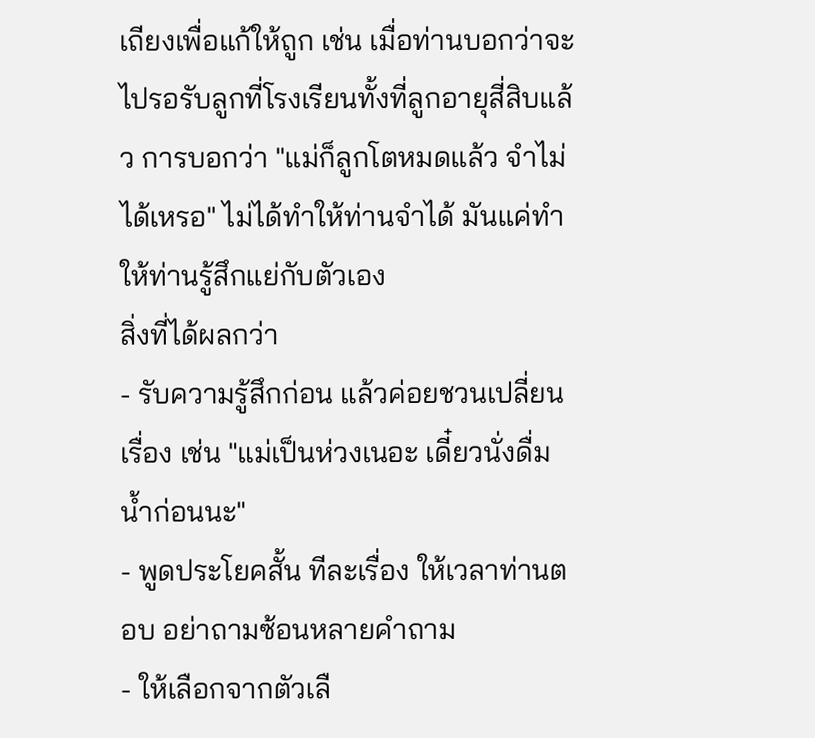เถียงเพื่อแก้ให้ถูก เช่น เมื่อท่านบอกว่าจะไปรอรับลูกที่โรงเรียนทั้งที่ลูกอายุสี่สิบแล้ว การบอกว่า "แม่ก็ลูกโตหมดแล้ว จำไม่ได้เหรอ" ไม่ได้ทำให้ท่านจำได้ มันแค่ทำให้ท่านรู้สึกแย่กับตัวเอง
สิ่งที่ได้ผลกว่า
- รับความรู้สึกก่อน แล้วค่อยชวนเปลี่ยนเรื่อง เช่น "แม่เป็นห่วงเนอะ เดี๋ยวนั่งดื่มน้ำก่อนนะ"
- พูดประโยคสั้น ทีละเรื่อง ให้เวลาท่านตอบ อย่าถามซ้อนหลายคำถาม
- ให้เลือกจากตัวเลื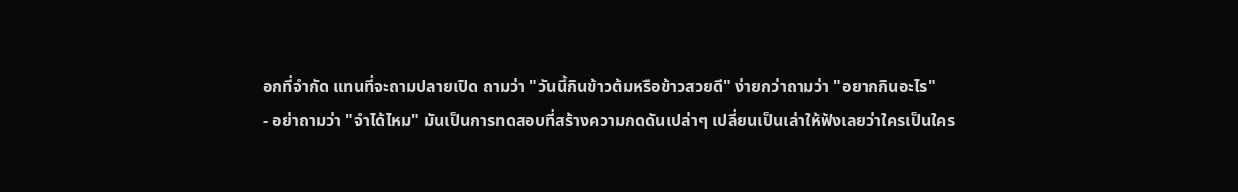อกที่จำกัด แทนที่จะถามปลายเปิด ถามว่า "วันนี้กินข้าวต้มหรือข้าวสวยดี" ง่ายกว่าถามว่า "อยากกินอะไร"
- อย่าถามว่า "จำได้ไหม" มันเป็นการทดสอบที่สร้างความกดดันเปล่าๆ เปลี่ยนเป็นเล่าให้ฟังเลยว่าใครเป็นใคร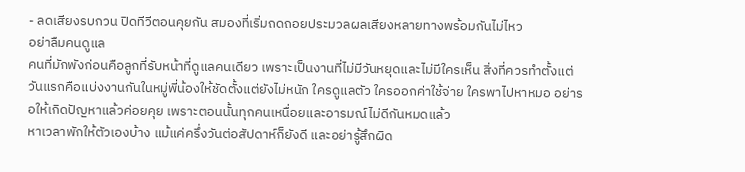- ลดเสียงรบกวน ปิดทีวีตอนคุยกัน สมองที่เริ่มถดถอยประมวลผลเสียงหลายทางพร้อมกันไม่ไหว
อย่าลืมคนดูแล
คนที่มักพังก่อนคือลูกที่รับหน้าที่ดูแลคนเดียว เพราะเป็นงานที่ไม่มีวันหยุดและไม่มีใครเห็น สิ่งที่ควรทำตั้งแต่วันแรกคือแบ่งงานกันในหมู่พี่น้องให้ชัดตั้งแต่ยังไม่หนัก ใครดูแลตัว ใครออกค่าใช้จ่าย ใครพาไปหาหมอ อย่ารอให้เกิดปัญหาแล้วค่อยคุย เพราะตอนนั้นทุกคนเหนื่อยและอารมณ์ไม่ดีกันหมดแล้ว
หาเวลาพักให้ตัวเองบ้าง แม้แค่ครึ่งวันต่อสัปดาห์ก็ยังดี และอย่ารู้สึกผิด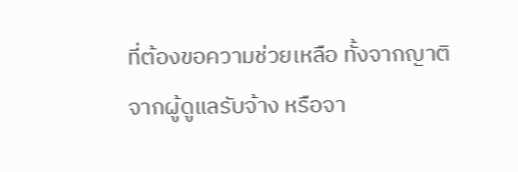ที่ต้องขอความช่วยเหลือ ทั้งจากญาติ จากผู้ดูแลรับจ้าง หรือจา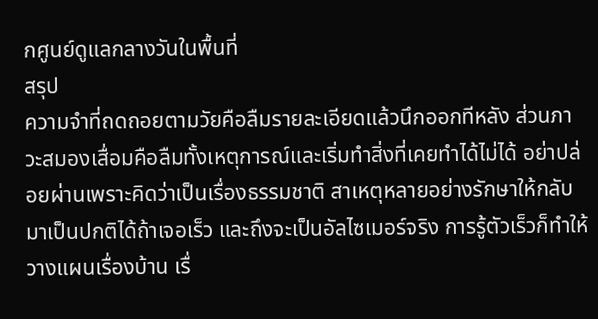กศูนย์ดูแลกลางวันในพื้นที่
สรุป
ความจำที่ถดถอยตามวัยคือลืมรายละเอียดแล้วนึกออกทีหลัง ส่วนภาวะสมองเสื่อมคือลืมทั้งเหตุการณ์และเริ่มทำสิ่งที่เคยทำได้ไม่ได้ อย่าปล่อยผ่านเพราะคิดว่าเป็นเรื่องธรรมชาติ สาเหตุหลายอย่างรักษาให้กลับมาเป็นปกติได้ถ้าเจอเร็ว และถึงจะเป็นอัลไซเมอร์จริง การรู้ตัวเร็วก็ทำให้วางแผนเรื่องบ้าน เรื่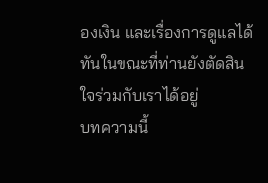องเงิน และเรื่องการดูแลได้ทันในขณะที่ท่านยังตัดสินใจร่วมกับเราได้อยู่
บทความนี้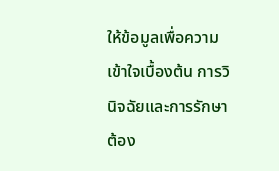ให้ข้อมูลเพื่อความเข้าใจเบื้องต้น การวินิจฉัยและการรักษาต้อง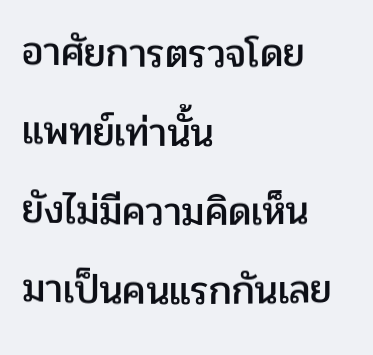อาศัยการตรวจโดยแพทย์เท่านั้น
ยังไม่มีความคิดเห็น มาเป็นคนแรกกันเลย